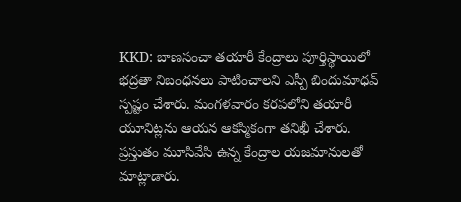KKD: బాణసంచా తయారీ కేంద్రాలు పూర్తిస్థాయిలో భద్రతా నిబంధనలు పాటించాలని ఎస్పీ బిందుమాధవ్ స్పష్టం చేశారు. మంగళవారం కరపలోని తయారీ యూనిట్లను ఆయన ఆకస్మికంగా తనిఖీ చేశారు. ప్రస్తుతం మూసివేసి ఉన్న కేంద్రాల యజమానులతో మాట్లాడారు.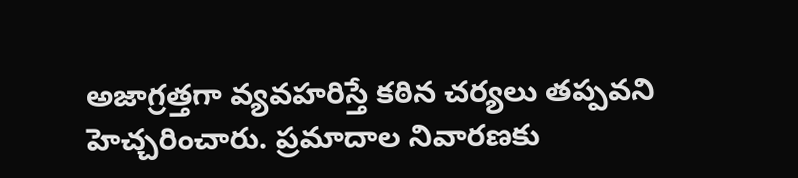అజాగ్రత్తగా వ్యవహరిస్తే కఠిన చర్యలు తప్పవని హెచ్చరించారు. ప్రమాదాల నివారణకు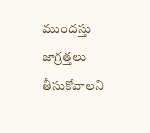ముందస్తు జాగ్రత్తలు తీసుకోవాలని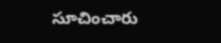సూచించారు